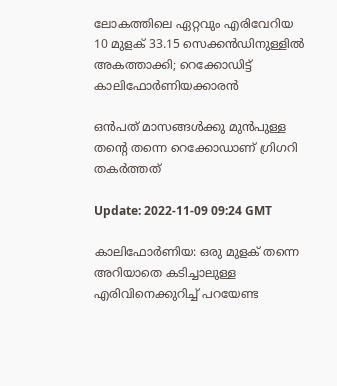ലോകത്തിലെ ഏറ്റവും എരിവേറിയ 10 മുളക് 33.15 സെക്കന്‍ഡിനുള്ളില്‍ അകത്താക്കി; റെക്കോഡിട്ട് കാലിഫോര്‍ണിയക്കാരന്‍

ഒന്‍പത് മാസങ്ങള്‍ക്കു മുന്‍പുള്ള തന്‍റെ തന്നെ റെക്കോഡാണ് ഗ്രിഗറി തകര്‍ത്തത്

Update: 2022-11-09 09:24 GMT

കാലിഫോര്‍ണിയ: ഒരു മുളക് തന്നെ അറിയാതെ കടിച്ചാലുള്ള എരിവിനെക്കുറിച്ച് പറയേണ്ട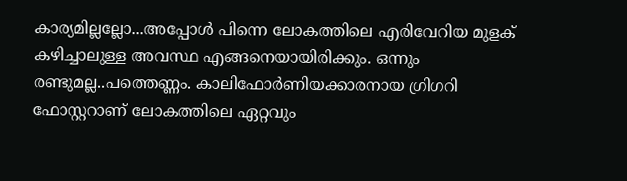കാര്യമില്ലല്ലോ...അപ്പോള്‍ പിന്നെ ലോകത്തിലെ എരിവേറിയ മുളക് കഴിച്ചാലുള്ള അവസ്ഥ എങ്ങനെയായിരിക്കും. ഒന്നും രണ്ടുമല്ല..പത്തെണ്ണം. കാലിഫോര്‍ണിയക്കാരനായ ഗ്രിഗറി ഫോസ്റ്ററാണ് ലോകത്തിലെ ഏറ്റവും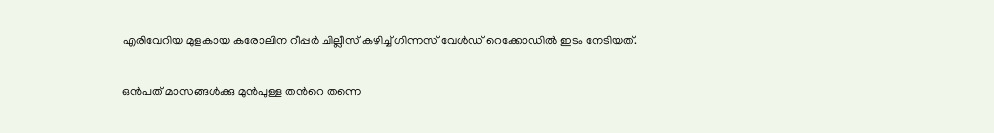എരിവേറിയ മുളകായ കരോലിന റീപ്പര്‍ ചില്ലീസ് കഴിച്ച് ഗിന്നസ് വേള്‍ഡ് റെക്കോഡില്‍ ഇടം നേടിയത്.

ഒന്‍പത് മാസങ്ങള്‍ക്കു മുന്‍പുള്ള തന്‍റെ തന്നെ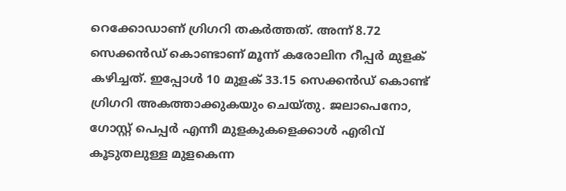റെക്കോഡാണ് ഗ്രിഗറി തകര്‍ത്തത്. അന്ന് 8.72 സെക്കന്‍ഡ് കൊണ്ടാണ് മൂന്ന് കരോലിന റീപ്പര്‍ മുളക് കഴിച്ചത്. ഇപ്പോള്‍ 10 മുളക് 33.15 സെക്കന്‍ഡ് കൊണ്ട് ഗ്രിഗറി അകത്താക്കുകയും ചെയ്തു. ജലാപെനോ, ഗോസ്റ്റ് പെപ്പർ എന്നീ മുളകുകളെക്കാള്‍ എരിവ് കൂടുതലുള്ള മുളകെന്ന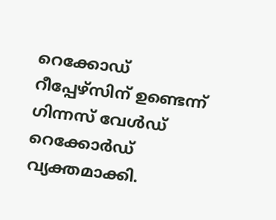റെക്കോഡ് റീപ്പേഴ്‌സിന് ഉണ്ടെന്ന് ഗിന്നസ് വേള്‍ഡ് റെക്കോര്‍ഡ് വ്യക്തമാക്കി.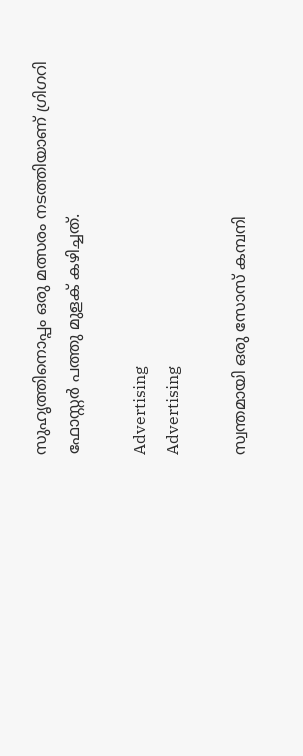സുഹൃത്തിനൊപ്പം ഒരു മത്സരം നടത്തിയാണ് ഗ്രിഗറി ഫോസ്റ്റർ പത്തു മുളക് കഴിച്ചത്.

Advertising
Advertising

സ്വന്തമായി ഒരു സോസ് കമ്പനി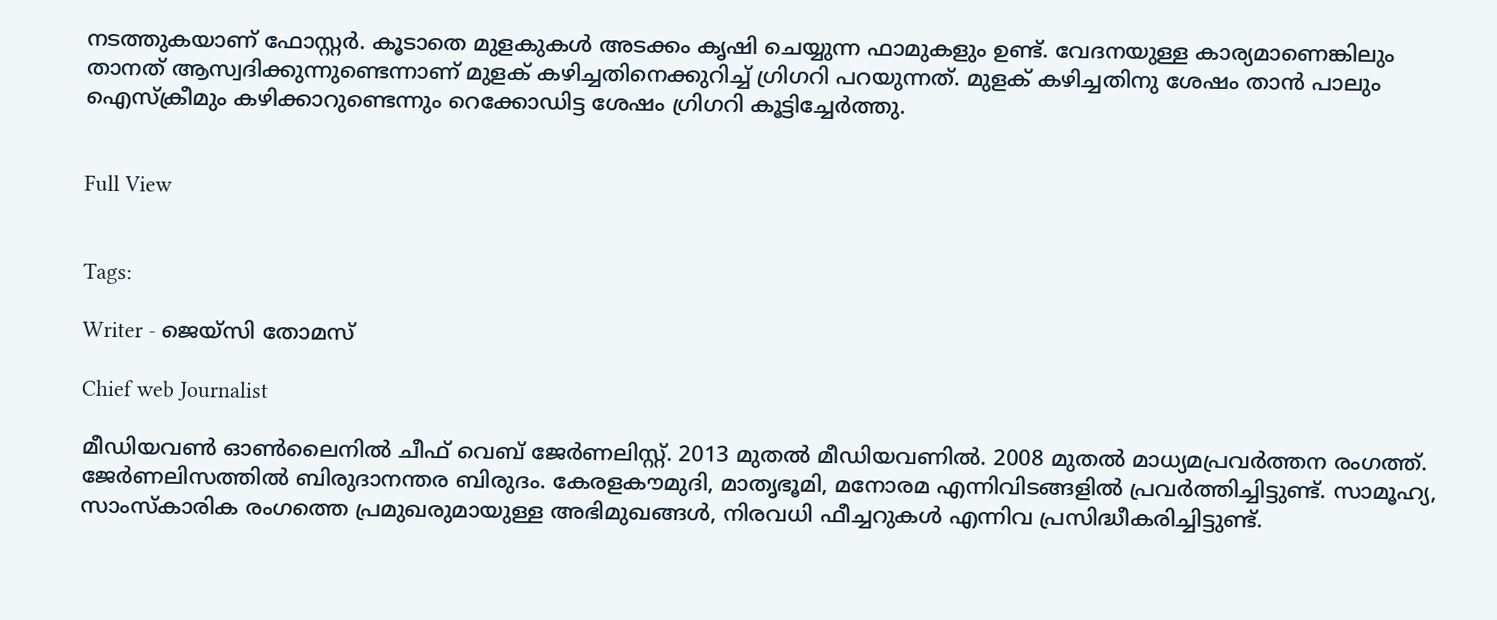നടത്തുകയാണ് ഫോസ്റ്റര്‍. കൂടാതെ മുളകുകള്‍ അടക്കം കൃഷി ചെയ്യുന്ന ഫാമുകളും ഉണ്ട്. വേദനയുള്ള കാര്യമാണെങ്കിലും താനത് ആസ്വദിക്കുന്നുണ്ടെന്നാണ് മുളക് കഴിച്ചതിനെക്കുറിച്ച് ഗ്രിഗറി പറയുന്നത്. മുളക് കഴിച്ചതിനു ശേഷം താന്‍ പാലും ഐസ്ക്രീമും കഴിക്കാറുണ്ടെന്നും റെക്കോഡിട്ട ശേഷം ഗ്രിഗറി കൂട്ടിച്ചേര്‍ത്തു.


Full View


Tags:

Writer - ജെയ്സി തോമസ്

Chief web Journalist

മീഡിയവൺ ഓൺലൈനിൽ ചീഫ് വെബ് ജേർണലിസ്റ്റ്. 2013 മുതൽ മീഡിയവണിൽ. 2008 മുതൽ മാധ്യമപ്രവർത്തന രംഗത്ത്. ജേർണലിസത്തിൽ ബിരുദാനന്തര ബിരുദം. കേരളകൗമുദി, മാതൃഭൂമി, മനോരമ എന്നിവിടങ്ങളിൽ പ്രവർത്തിച്ചിട്ടുണ്ട്. സാമൂഹ്യ, സാംസ്‌കാരിക രംഗത്തെ പ്രമുഖരുമായുള്ള അഭിമുഖങ്ങൾ, നിരവധി ഫീച്ചറുകൾ എന്നിവ പ്രസിദ്ധീകരിച്ചിട്ടുണ്ട്.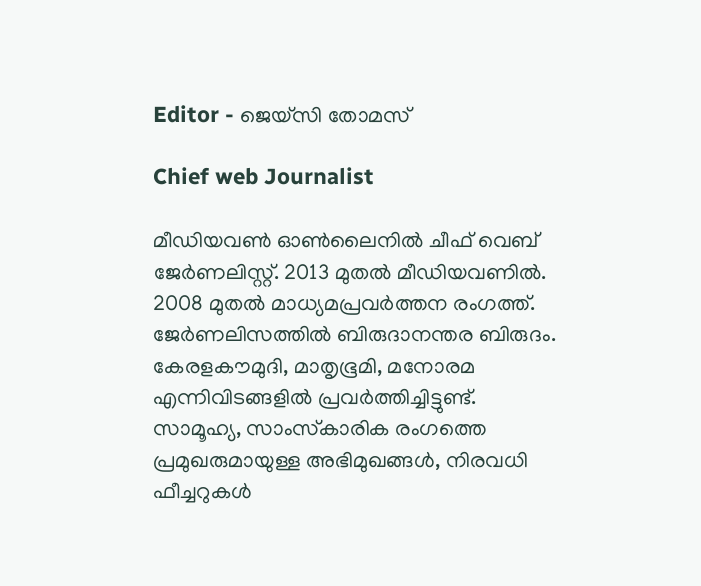Editor - ജെയ്സി തോമസ്

Chief web Journalist

മീഡിയവൺ ഓൺലൈനിൽ ചീഫ് വെബ് ജേർണലിസ്റ്റ്. 2013 മുതൽ മീഡിയവണിൽ. 2008 മുതൽ മാധ്യമപ്രവർത്തന രംഗത്ത്. ജേർണലിസത്തിൽ ബിരുദാനന്തര ബിരുദം. കേരളകൗമുദി, മാതൃഭൂമി, മനോരമ എന്നിവിടങ്ങളിൽ പ്രവർത്തിച്ചിട്ടുണ്ട്. സാമൂഹ്യ, സാംസ്‌കാരിക രംഗത്തെ പ്രമുഖരുമായുള്ള അഭിമുഖങ്ങൾ, നിരവധി ഫീച്ചറുകൾ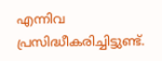എന്നിവ പ്രസിദ്ധീകരിച്ചിട്ടുണ്ട്.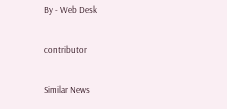By - Web Desk

contributor

Similar News